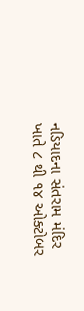નડિયાદના સંતરામ મંદિર ખાતે ૮ થી ૧૪ ઓક્ટોબર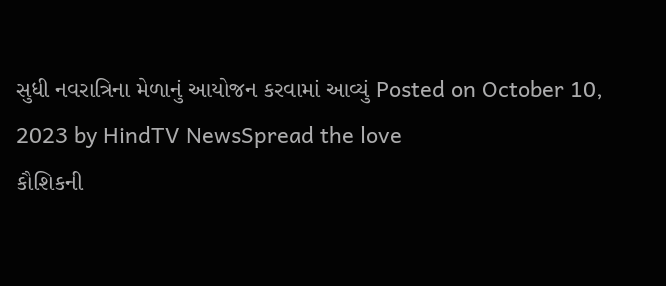સુધી નવરાત્રિના મેળાનું આયોજન કરવામાં આવ્યું Posted on October 10, 2023 by HindTV NewsSpread the love
કૌશિકની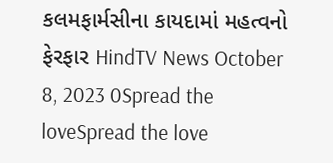કલમફાર્મસીના કાયદામાં મહત્વનો ફેરફાર HindTV News October 8, 2023 0Spread the loveSpread the love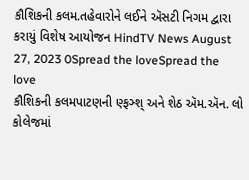કૌશિકની કલમ.તહેવારોને લઈને ઍસટી નિગમ દ્વારા કરાયું વિશેષ આયોજન HindTV News August 27, 2023 0Spread the loveSpread the love
કૌશિકની કલમપાટણની ણ્ફઞ્શ્ અને શેઠ ઍમ.ઍન. લો કોલેજમાં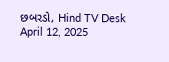છબરડો, Hind TV Desk April 12, 2025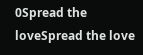0Spread the loveSpread the love